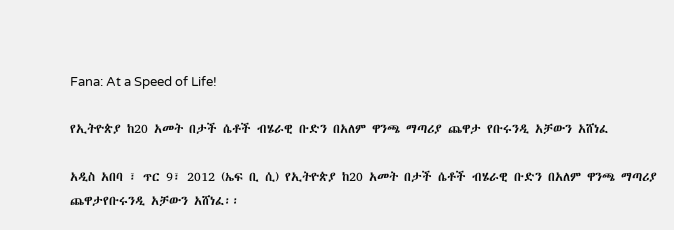Fana: At a Speed of Life!

የኢትዮጵያ ከ20 አመት በታች ሴቶች ብሄራዊ ቡድን በአለም ዋንጫ ማጣሪያ ጨዋታ የቡሩንዲ አቻውን አሸነፈ

አዲስ አበባ ፣ ጥር 9፣ 2012 (ኤፍ ቢ ሲ) የኢትዮጵያ ከ20 አመት በታች ሴቶች ብሄራዊ ቡድን በአለም ዋንጫ ማጣሪያ ጨዋታየቡሩንዲ አቻውን አሸነፈ፡፡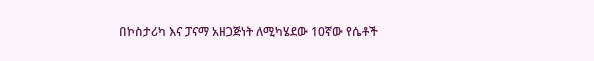በኮስታሪካ እና ፓናማ አዘጋጅነት ለሚካሄደው 10ኛው የሴቶች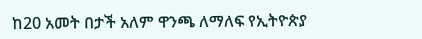ከ20 አመት በታች አለም ዋንጫ ለማለፍ የኢትዮጵያ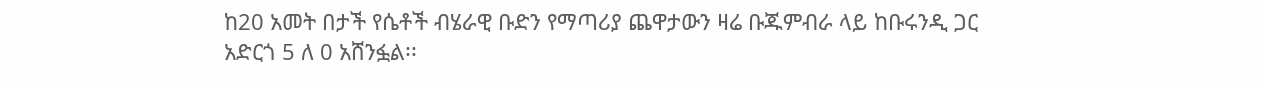ከ20 አመት በታች የሴቶች ብሄራዊ ቡድን የማጣሪያ ጨዋታውን ዛሬ ቡጁምብራ ላይ ከቡሩንዲ ጋር አድርጎ 5 ለ 0 አሸንፏል፡፡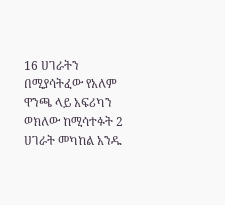16 ሀገራትን በሚያሳትፈው የአለም ዋንጫ ላይ አፍሪካን ወክለው ከሚሳተፉት 2 ሀገራት መካከል አንዱ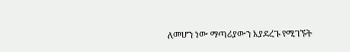ለመሆን ነው ማጣሪያውን እያደረጉ የሚገኙት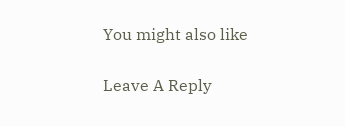You might also like

Leave A Reply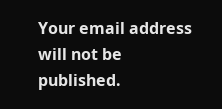Your email address will not be published.